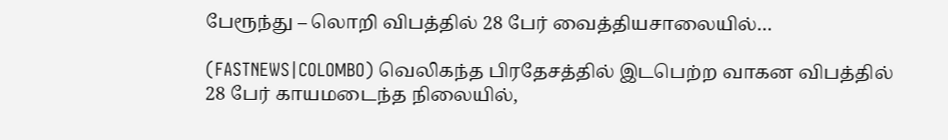பேரூந்து – லொறி விபத்தில் 28 பேர் வைத்தியசாலையில்…

(FASTNEWS|COLOMBO) வெலிகந்த பிரதேசத்தில் இடபெற்ற வாகன விபத்தில் 28 பேர் காயமடைந்த நிலையில்,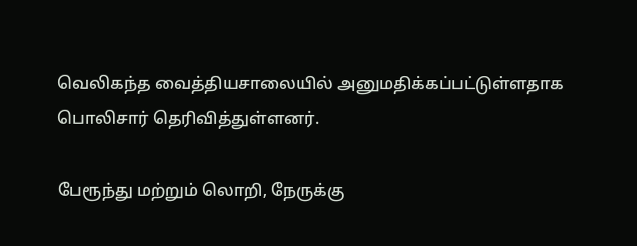வெலிகந்த வைத்தியசாலையில் அனுமதிக்கப்பட்டுள்ளதாக பொலிசார் தெரிவித்துள்ளனர்.

பேரூந்து மற்றும் லொறி, நேருக்கு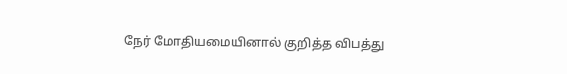நேர் மோதியமையினால் குறித்த விபத்து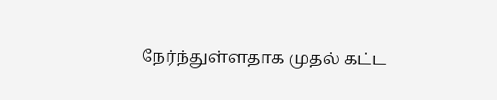நேர்ந்துள்ளதாக முதல் கட்ட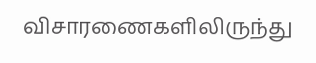விசாரணைகளிலிருந்து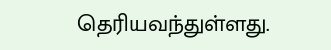தெரியவந்துள்ளது.